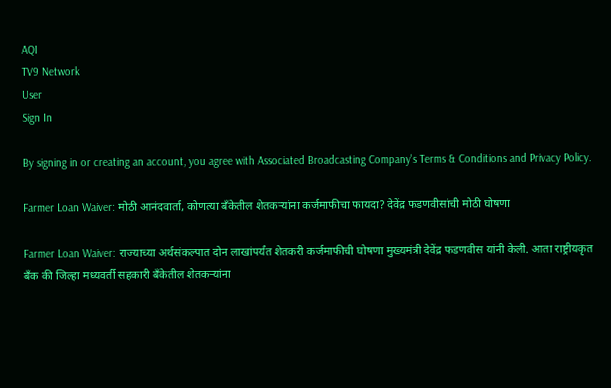AQI
TV9 Network
User
Sign In

By signing in or creating an account, you agree with Associated Broadcasting Company's Terms & Conditions and Privacy Policy.

Farmer Loan Waiver: मोठी आनंदवार्ता, कोणत्या बँकेतील शेतकर्‍यांना कर्जमाफीचा फायदा? देवेंद्र फडणवीसांची मोठी घोषणा

Farmer Loan Waiver: राज्याच्या अर्थसंकल्पात दोन लाखांपर्यंत शेतकरी कर्जमाफीची घोषणा मुख्यमंत्री देवेंद्र फडणवीस यांनी केली. आता राष्ट्रीयकृत बँक की जिल्हा मध्यवर्ती सहकारी बँकेतील शेतकर्‍यांना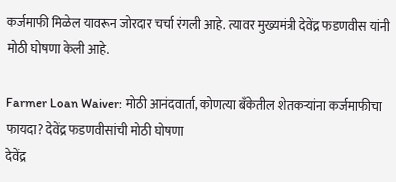कर्जमाफी मिळेल यावरून जोरदार चर्चा रंगली आहे. त्यावर मुख्यमंत्री देवेंद्र फडणवीस यांनी मोठी घोषणा केली आहे.

Farmer Loan Waiver: मोठी आनंदवार्ता, कोणत्या बँकेतील शेतकर्‍यांना कर्जमाफीचा फायदा? देवेंद्र फडणवीसांची मोठी घोषणा
देवेंद्र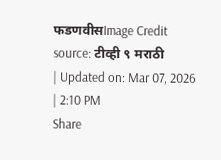फडणवीसImage Credit source: टीव्ही ९ मराठी
| Updated on: Mar 07, 2026 | 2:10 PM
Share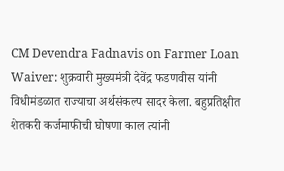CM Devendra Fadnavis on Farmer Loan Waiver: शुक्रवारी मुख्यमंत्री देवेंद्र फडणवीस यांनी विधीमंडळात राज्याचा अर्थसंकल्प सादर केला. बहुप्रतिक्षीत शेतकरी कर्जमाफीची घोषणा काल त्यांनी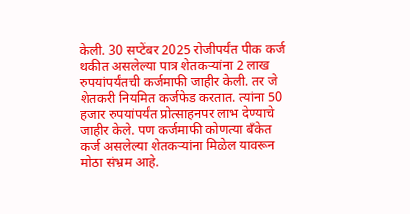केली. 30 सप्टेंबर 2025 रोजीपर्यंत पीक कर्ज थकीत असलेल्या पात्र शेतकर्‍यांना 2 लाख रुपयांपर्यंतची कर्जमाफी जाहीर केली. तर जे शेतकरी नियमित कर्जफेड करतात. त्यांना 50 हजार रुपयांपर्यंत प्रोत्साहनपर लाभ देण्याचे जाहीर केले. पण कर्जमाफी कोणत्या बँकेत कर्ज असलेल्या शेतकर्‍यांना मिळेल यावरून मोठा संभ्रम आहे.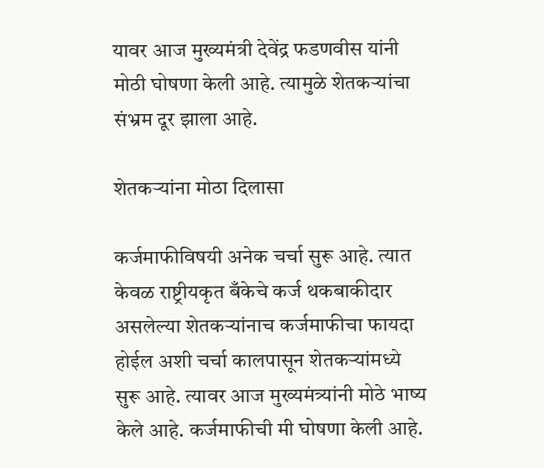यावर आज मुख्यमंत्री देवेंद्र फडणवीस यांनी मोठी घोषणा केली आहे. त्यामुळे शेतकर्‍यांचा संभ्रम दूर झाला आहे.

शेतकऱ्यांना मोठा दिलासा

कर्जमाफीविषयी अनेक चर्चा सुरू आहे. त्यात केवळ राष्ट्रीयकृत बँकेचे कर्ज थकबाकीदार असलेल्या शेतकऱ्यांनाच कर्जमाफीचा फायदा होईल अशी चर्चा कालपासून शेतकऱ्यांमध्ये सुरू आहे. त्यावर आज मुख्यमंत्र्यांनी मोठे भाष्य केले आहे. कर्जमाफीची मी घोषणा केली आहे.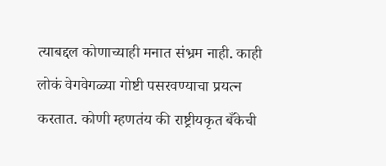त्याबद्दल कोणाच्याही मनात संभ्रम नाही. काही लोकं वेगवेगळ्या गोष्टी पसरवण्याचा प्रयत्न करतात. कोणी म्हणतंय की राष्ट्रीयकृत बँकेची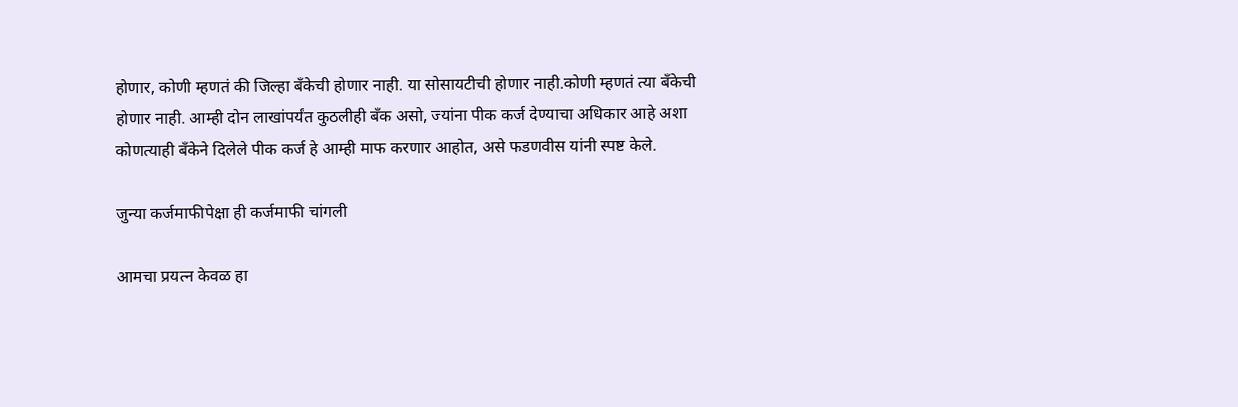होणार, कोणी म्हणतं की जिल्हा बँकेची होणार नाही. या सोसायटीची होणार नाही.कोणी म्हणतं त्या बँकेची होणार नाही. आम्ही दोन लाखांपर्यंत कुठलीही बँक असो, ज्यांना पीक कर्ज देण्याचा अधिकार आहे अशा कोणत्याही बँकेने दिलेले पीक कर्ज हे आम्ही माफ करणार आहोत, असे फडणवीस यांनी स्पष्ट केले.

जुन्या कर्जमाफीपेक्षा ही कर्जमाफी चांगली

आमचा प्रयत्न केवळ हा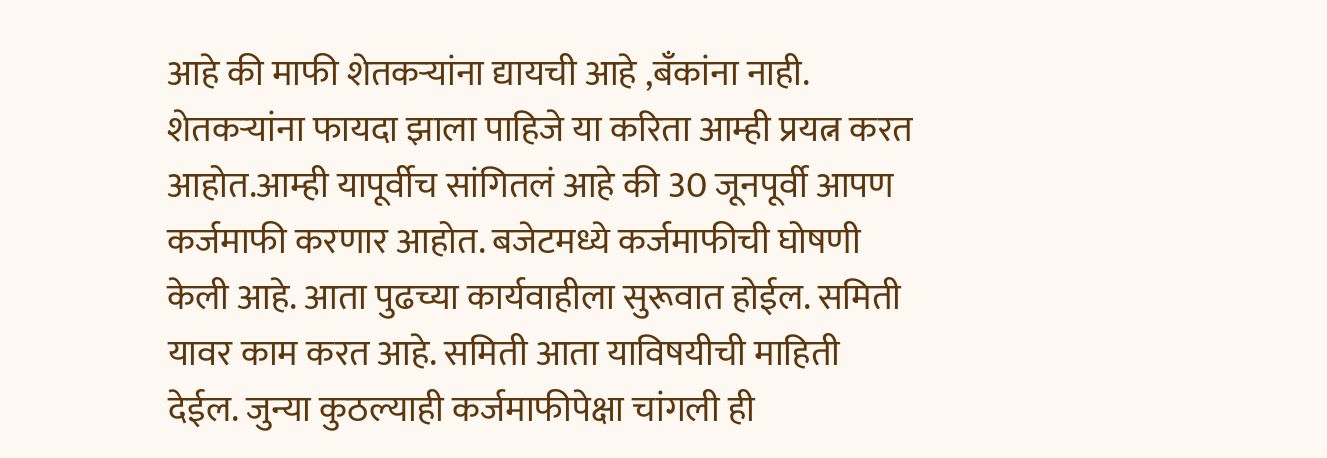आहे की माफी शेतकर्‍यांना द्यायची आहे ,बँकांना नाही. शेतकर्‍यांना फायदा झाला पाहिजे या करिता आम्ही प्रयत्न करत आहोत.आम्ही यापूर्वीच सांगितलं आहे की 30 जूनपूर्वी आपण कर्जमाफी करणार आहोत. बजेटमध्ये कर्जमाफीची घोषणी केली आहे. आता पुढच्या कार्यवाहीला सुरूवात होईल. समिती यावर काम करत आहे. समिती आता याविषयीची माहिती देईल. जुन्या कुठल्याही कर्जमाफीपेक्षा चांगली ही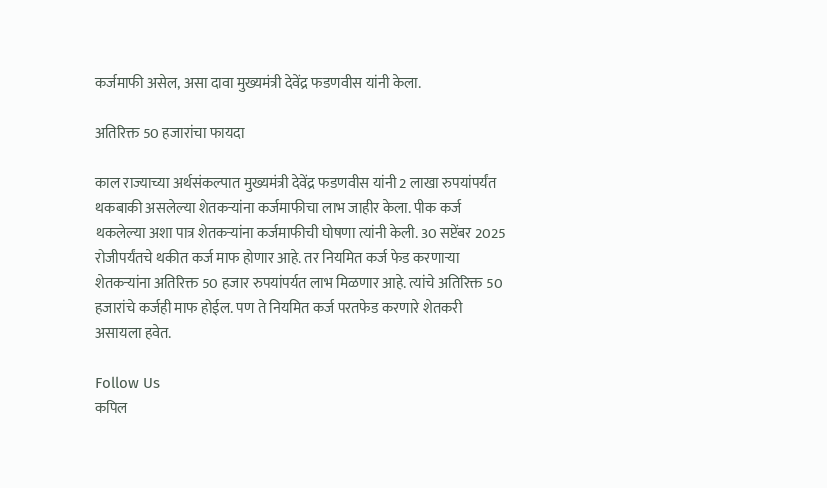कर्जमाफी असेल, असा दावा मुख्यमंत्री देवेंद्र फडणवीस यांनी केला.

अतिरिक्त 50 हजारांचा फायदा

काल राज्याच्या अर्थसंकल्पात मुख्यमंत्री देवेंद्र फडणवीस यांनी 2 लाखा रुपयांपर्यंत थकबाकी असलेल्या शेतकऱ्यांना कर्जमाफीचा लाभ जाहीर केला. पीक कर्ज थकलेल्या अशा पात्र शेतकऱ्यांना कर्जमाफीची घोषणा त्यांनी केली. 30 सप्टेंबर 2025 रोजीपर्यंतचे थकीत कर्ज माफ होणार आहे. तर नियमित कर्ज फेड करणाऱ्या शेतकऱ्यांना अतिरिक्त 50 हजार रुपयांपर्यत लाभ मिळणार आहे. त्यांचे अतिरिक्त 50 हजारांचे कर्जही माफ होईल. पण ते नियमित कर्ज परतफेड करणारे शेतकरी असायला हवेत.

Follow Us
कपिल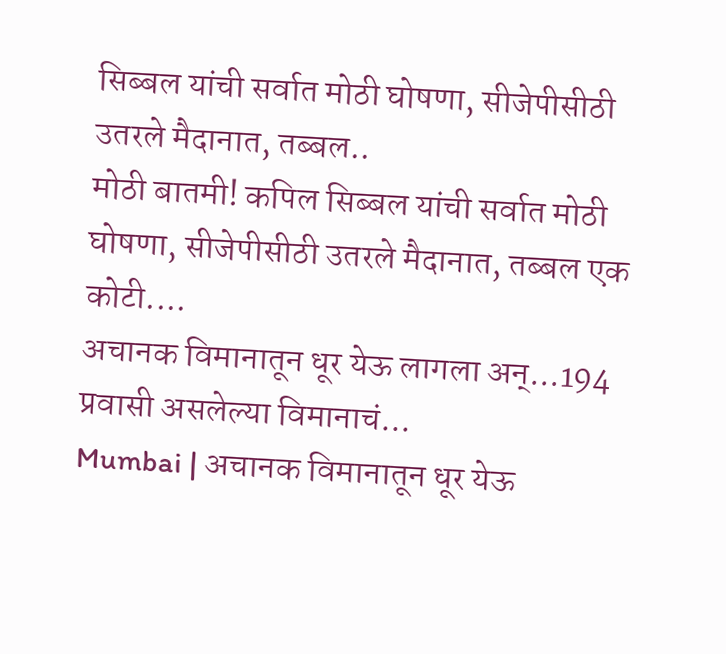सिब्बल यांची सर्वात मोठी घोषणा, सीजेपीसीठी उतरले मैदानात, तब्बल..
मोठी बातमी! कपिल सिब्बल यांची सर्वात मोठी घोषणा, सीजेपीसीठी उतरले मैदानात, तब्बल एक कोटी....
अचानक विमानातून धूर येऊ लागला अन्...194 प्रवासी असलेल्या विमानाचं...
Mumbai | अचानक विमानातून धूर येऊ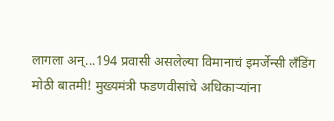लागला अन्...194 प्रवासी असलेल्या विमानाचं इमर्जेन्सी लँडिंग
मोठी बातमी! मुख्यमंत्री फडणवीसांचे अधिकाऱ्यांना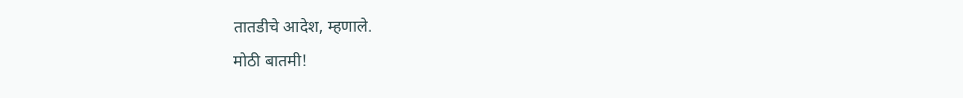तातडीचे आदेश, म्हणाले.
मोठी बातमी!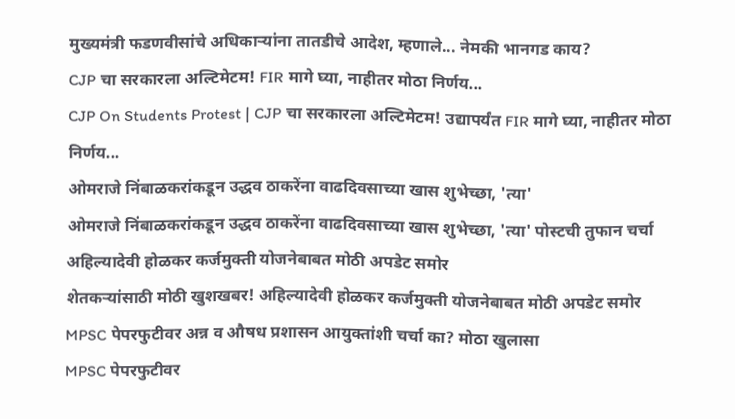मुख्यमंत्री फडणवीसांचे अधिकाऱ्यांना तातडीचे आदेश, म्हणाले... नेमकी भानगड काय?
CJP चा सरकारला अल्टिमेटम! FIR मागे घ्या, नाहीतर मोठा निर्णय...
CJP On Students Protest | CJP चा सरकारला अल्टिमेटम! उद्यापर्यंत FIR मागे घ्या, नाहीतर मोठा निर्णय...
ओमराजे निंबाळकरांकडून उद्धव ठाकरेंना वाढदिवसाच्या खास शुभेच्छा, 'त्या'
ओमराजे निंबाळकरांकडून उद्धव ठाकरेंना वाढदिवसाच्या खास शुभेच्छा, 'त्या' पोस्टची तुफान चर्चा
अहिल्यादेवी होळकर कर्जमुक्ती योजनेबाबत मोठी अपडेट समोर
शेतकऱ्यांसाठी मोठी खुशखबर! अहिल्यादेवी होळकर कर्जमुक्ती योजनेबाबत मोठी अपडेट समोर
MPSC पेपरफुटीवर अन्न व औषध प्रशासन आयुक्तांशी चर्चा का? मोठा खुलासा
MPSC पेपरफुटीवर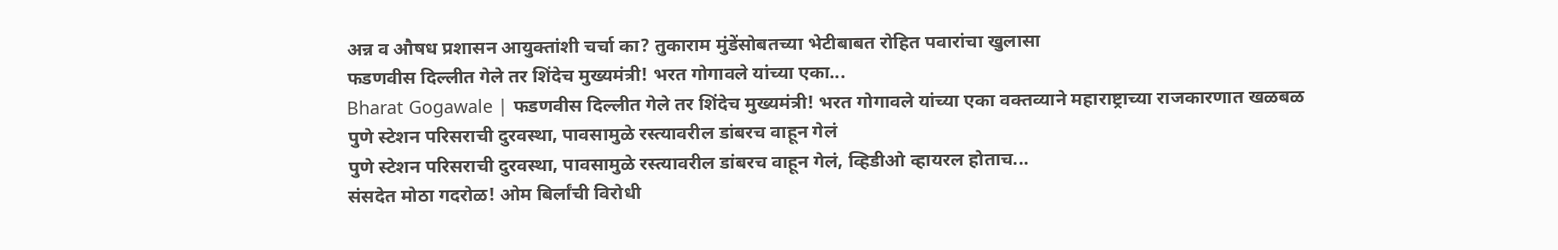अन्न व औषध प्रशासन आयुक्तांशी चर्चा का? तुकाराम मुंडेंसोबतच्या भेटीबाबत रोहित पवारांचा खुलासा
फडणवीस दिल्लीत गेले तर शिंदेच मुख्यमंत्री! भरत गोगावले यांच्या एका...
Bharat Gogawale | फडणवीस दिल्लीत गेले तर शिंदेच मुख्यमंत्री! भरत गोगावले यांच्या एका वक्तव्याने महाराष्ट्राच्या राजकारणात खळबळ
पुणे स्टेशन परिसराची दुरवस्था, पावसामुळे रस्त्यावरील डांबरच वाहून गेलं
पुणे स्टेशन परिसराची दुरवस्था, पावसामुळे रस्त्यावरील डांबरच वाहून गेलं, व्हिडीओ व्हायरल होताच...
संसदेत मोठा गदरोळ! ओम बिर्लांची विरोधी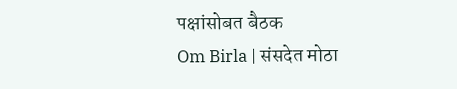पक्षांसोबत बैठक
Om Birla | संसदेत मोठा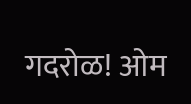गदरोळ! ओम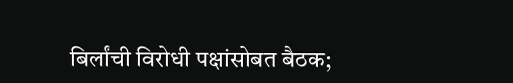बिर्लांची विरोधी पक्षांसोबत बैठक;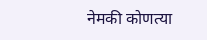नेमकी कोणत्या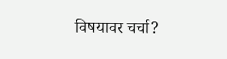विषयावर चर्चा?